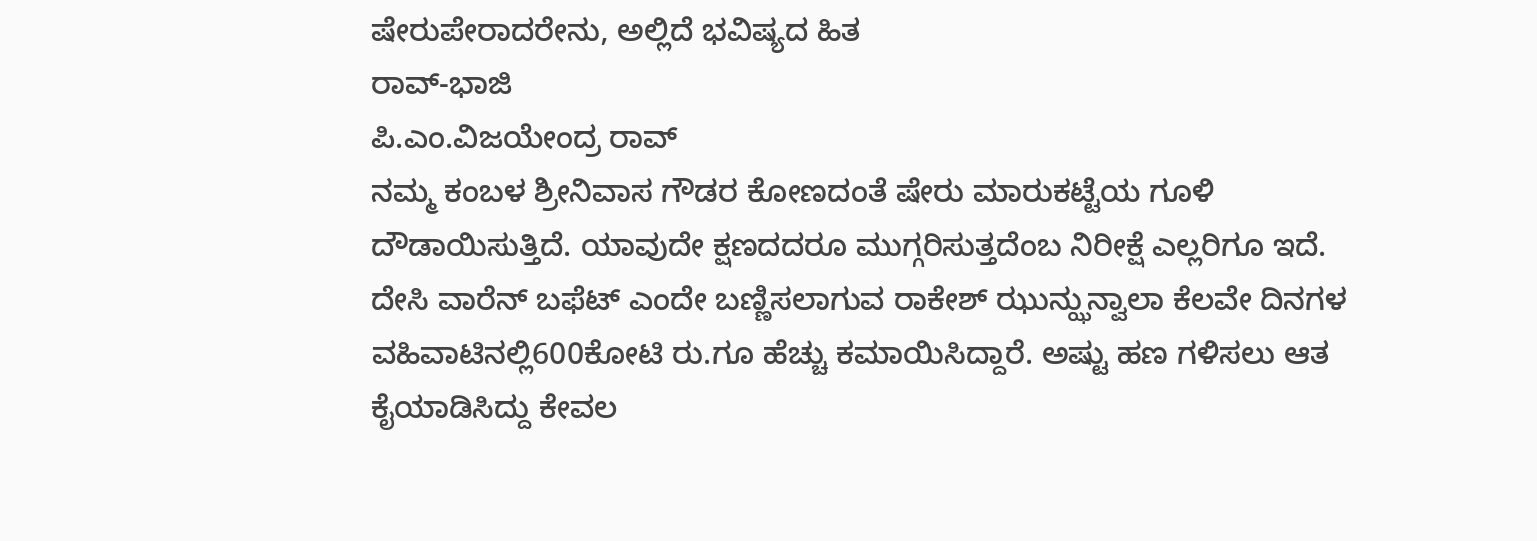ಷೇರುಪೇರಾದರೇನು, ಅಲ್ಲಿದೆ ಭವಿಷ್ಯದ ಹಿತ
ರಾವ್-ಭಾಜಿ
ಪಿ.ಎಂ.ವಿಜಯೇಂದ್ರ ರಾವ್‌
ನಮ್ಮ ಕಂಬಳ ಶ್ರೀನಿವಾಸ ಗೌಡರ ಕೋಣದಂತೆ ಷೇರು ಮಾರುಕಟ್ಟೆಯ ಗೂಳಿ ದೌಡಾಯಿಸುತ್ತಿದೆ. ಯಾವುದೇ ಕ್ಷಣದದರೂ ಮುಗ್ಗರಿಸುತ್ತದೆಂಬ ನಿರೀಕ್ಷೆ ಎಲ್ಲರಿಗೂ ಇದೆ.
ದೇಸಿ ವಾರೆನ್ ಬಫೆಟ್ ಎಂದೇ ಬಣ್ಣಿಸಲಾಗುವ ರಾಕೇಶ್ ಝುನ್ಝುನ್ವಾಲಾ ಕೆಲವೇ ದಿನಗಳ ವಹಿವಾಟಿನಲ್ಲಿ600ಕೋಟಿ ರು.ಗೂ ಹೆಚ್ಚು ಕಮಾಯಿಸಿದ್ದಾರೆ. ಅಷ್ಟು ಹಣ ಗಳಿಸಲು ಆತ ಕೈಯಾಡಿಸಿದ್ದು ಕೇವಲ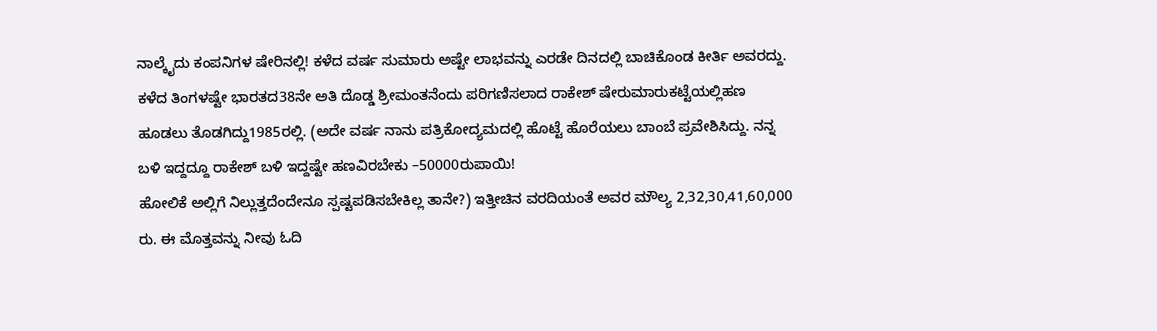ನಾಲ್ಕೈದು ಕಂಪನಿಗಳ ಷೇರಿನಲ್ಲಿ! ಕಳೆದ ವರ್ಷ ಸುಮಾರು ಅಷ್ಟೇ ಲಾಭವನ್ನು ಎರಡೇ ದಿನದಲ್ಲಿ ಬಾಚಿಕೊಂಡ ಕೀರ್ತಿ ಅವರದ್ದು.
ಕಳೆದ ತಿಂಗಳಷ್ಟೇ ಭಾರತದ38ನೇ ಅತಿ ದೊಡ್ಡ ಶ್ರೀಮಂತನೆಂದು ಪರಿಗಣಿಸಲಾದ ರಾಕೇಶ್ ಷೇರುಮಾರುಕಟ್ಟೆಯಲ್ಲಿಹಣ ಹೂಡಲು ತೊಡಗಿದ್ದು1985ರಲ್ಲಿ. (ಅದೇ ವರ್ಷ ನಾನು ಪತ್ರಿಕೋದ್ಯಮದಲ್ಲಿ ಹೊಟ್ಟೆ ಹೊರೆಯಲು ಬಾಂಬೆ ಪ್ರವೇಶಿಸಿದ್ದು. ನನ್ನ ಬಳಿ ಇದ್ದದ್ದೂ ರಾಕೇಶ್ ಬಳಿ ಇದ್ದಷ್ಟೇ ಹಣವಿರಬೇಕು –50000ರುಪಾಯಿ!
ಹೋಲಿಕೆ ಅಲ್ಲಿಗೆ ನಿಲ್ಲುತ್ತದೆಂದೇನೂ ಸ್ಪಷ್ಟಪಡಿಸಬೇಕಿಲ್ಲ ತಾನೇ?) ಇತ್ತೀಚಿನ ವರದಿಯಂತೆ ಅವರ ಮೌಲ್ಯ 2,32,30,41,60,000 ರು. ಈ ಮೊತ್ತವನ್ನು ನೀವು ಓದಿ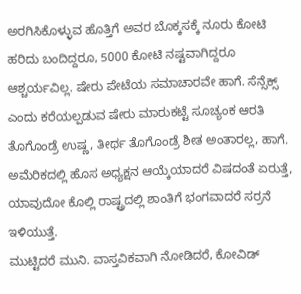ಅರಗಿಸಿಕೊಳ್ಳುವ ಹೊತ್ತಿಗೆ ಅವರ ಬೊಕ್ಕಸಕ್ಕೆ ನೂರು ಕೋಟಿ ಹರಿದು ಬಂದಿದ್ದರೂ, 5000 ಕೋಟಿ ನಷ್ಟವಾಗಿದ್ದರೂ ಆಶ್ಚರ್ಯವಿಲ್ಲ. ಷೇರು ಪೇಟೆಯ ಸಮಾಚಾರವೇ ಹಾಗೆ. ಸೆನ್ಸೆಕ್ಸ್ ಎಂದು ಕರೆಯಲ್ಪಡುವ ಷೇರು ಮಾರುಕಟ್ಟೆ ಸೂಚ್ಯಂಕ ಆರತಿ ತೊಗೊಂಡ್ರೆ ಉಷ್ಣ, ತೀರ್ಥ ತೊಗೊಂಡ್ರೆ ಶೀತ ಅಂತಾರಲ್ಲ, ಹಾಗೆ. ಅಮೆರಿಕದಲ್ಲಿ ಹೊಸ ಅಧ್ಯಕ್ಷನ ಆಯ್ಕೆಯಾದರೆ ವಿಷದಂತೆ ಏರುತ್ತೆ, ಯಾವುದೋ ಕೊಲ್ಲಿ ರಾಷ್ಟ್ರದಲ್ಲಿ ಶಾಂತಿಗೆ ಭಂಗವಾದರೆ ಸರ್ರನೆ ಇಳಿಯುತ್ತೆ.
ಮುಟ್ಟಿದರೆ ಮುನಿ. ವಾಸ್ತವಿಕವಾಗಿ ನೋಡಿದರೆ, ಕೋವಿಡ್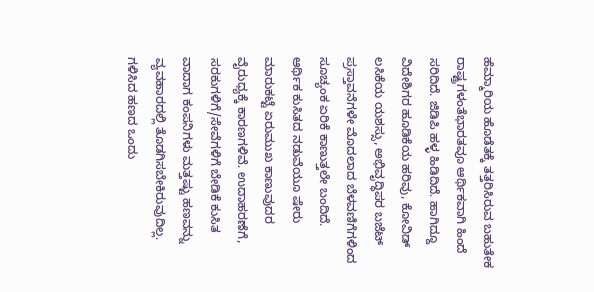ಹೆಮ್ಮಾರಿಯ ಹೊಡೆತಕ್ಕೆ ತತ್ತರಿಸಿರುವ ಬಹುತೇಕ ರಾಷ್ಟ್ರಗಳಂತೆಭಾರತವೂ ಆರ್ಥಿಕವಾಗಿ ಹಿಂದೆ ಸರಿದಿದೆ. ಜಿಡಿಪಿ ಹಳ್ಳ ಹಿಡಿದಿದೆ. ಹಾಗಿದ್ದೂ ವಿದೇಶಿಗರ ಹೂಡಿಕೆಯ ಹರಿವು, ಕೋವಿಡ್ ಲಸಿಕೆಯ ಯಶಸ್ಸು, ಅಭಿವೃದ್ಧಿಪರ ಬಜೆಟ್ ಪ್ರಸ್ತಾವನೆಗಳೇ ಮೊದಲಾದ ಬೆಳವಣಿಗೆಗಳಿಂದ ಸೂಚ್ಯಂಕ ಏರಿಕೆ ಕಾಣುತ್ತಲೇ ಬಂದಿದೆ.
ಆರ್ಥಿಕ ಕುಸಿತದ ನಡುವೆಯೂ ಷೇರು ಮಾರುಕಟ್ಟೆ ಏರುಮುಖ ಕಾಣುವುದರ ವೈರುಧ್ಯಕ್ಕೆ ಕಾರಣಗಳಿವೆ. ಉದಾಹರಣೆಗೆ, ಸರಕುಗಳಿಗೆ/ಸೇವೆಗಳಿಗೆ ಬೇಡಿಕೆ ಕುಸಿತ ವಾದಾಗ ಕಂಪನಿಗಳು ಮತ್ತಷ್ಟು ಹಣವನ್ನು ವ್ಯವಹಾರದಲ್ಲಿ ತೊಡಗಿಸಬೇಕಿರುವುದಿಲ್ಲ. ಗಳಿಸಿದ ಹಣದ ಒಂದು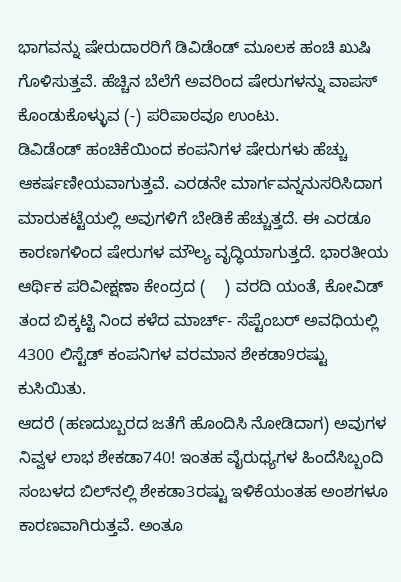ಭಾಗವನ್ನು ಷೇರುದಾರರಿಗೆ ಡಿವಿಡೆಂಡ್ ಮೂಲಕ ಹಂಚಿ ಖುಷಿ ಗೊಳಿಸುತ್ತವೆ. ಹೆಚ್ಚಿನ ಬೆಲೆಗೆ ಅವರಿಂದ ಷೇರುಗಳನ್ನು ವಾಪಸ್ ಕೊಂಡುಕೊಳ್ಳುವ (-) ಪರಿಪಾಠವೂ ಉಂಟು.
ಡಿವಿಡೆಂಡ್ ಹಂಚಿಕೆಯಿಂದ ಕಂಪನಿಗಳ ಷೇರುಗಳು ಹೆಚ್ಚು ಆಕರ್ಷಣೀಯವಾಗುತ್ತವೆ. ಎರಡನೇ ಮಾರ್ಗವನ್ನನುಸರಿಸಿದಾಗ ಮಾರುಕಟ್ಟೆಯಲ್ಲಿ ಅವುಗಳಿಗೆ ಬೇಡಿಕೆ ಹೆಚ್ಚುತ್ತದೆ. ಈ ಎರಡೂ ಕಾರಣಗಳಿಂದ ಷೇರುಗಳ ಮೌಲ್ಯ ವೃದ್ಧಿಯಾಗುತ್ತದೆ. ಭಾರತೀಯ ಆರ್ಥಿಕ ಪರಿವೀಕ್ಷಣಾ ಕೇಂದ್ರದ (    ) ವರದಿ ಯಂತೆ, ಕೋವಿಡ್ ತಂದ ಬಿಕ್ಕಟ್ಟಿ ನಿಂದ ಕಳೆದ ಮಾರ್ಚ್- ಸೆಪ್ಟೆಂಬರ್ ಅವಧಿಯಲ್ಲಿ 4300 ಲಿಸ್ಟೆಡ್ ಕಂಪನಿಗಳ ವರಮಾನ ಶೇಕಡಾ9ರಷ್ಟು ಕುಸಿಯಿತು.
ಆದರೆ (ಹಣದುಬ್ಬರದ ಜತೆಗೆ ಹೊಂದಿಸಿ ನೋಡಿದಾಗ) ಅವುಗಳ ನಿವ್ವಳ ಲಾಭ ಶೇಕಡಾ740! ಇಂತಹ ವೈರುಧ್ಯಗಳ ಹಿಂದೆಸಿಬ್ಬಂದಿ ಸಂಬಳದ ಬಿಲ್‌ನಲ್ಲಿ ಶೇಕಡಾ3ರಷ್ಟು ಇಳಿಕೆಯಂತಹ ಅಂಶಗಳೂ ಕಾರಣವಾಗಿರುತ್ತವೆ. ಅಂತೂ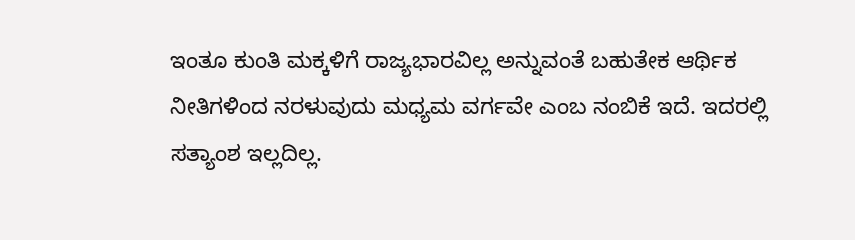ಇಂತೂ ಕುಂತಿ ಮಕ್ಕಳಿಗೆ ರಾಜ್ಯಭಾರವಿಲ್ಲ ಅನ್ನುವಂತೆ ಬಹುತೇಕ ಆರ್ಥಿಕ ನೀತಿಗಳಿಂದ ನರಳುವುದು ಮಧ್ಯಮ ವರ್ಗವೇ ಎಂಬ ನಂಬಿಕೆ ಇದೆ. ಇದರಲ್ಲಿ ಸತ್ಯಾಂಶ ಇಲ್ಲದಿಲ್ಲ.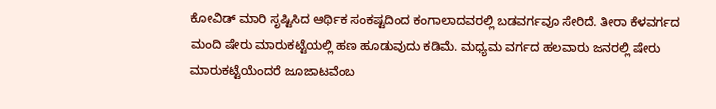ಕೋವಿಡ್ ಮಾರಿ ಸೃಷ್ಟಿಸಿದ ಆರ್ಥಿಕ ಸಂಕಷ್ಟದಿಂದ ಕಂಗಾಲಾದವರಲ್ಲಿ ಬಡವರ್ಗವೂ ಸೇರಿದೆ. ತೀರಾ ಕೆಳವರ್ಗದ ಮಂದಿ ಷೇರು ಮಾರುಕಟ್ಟೆಯಲ್ಲಿ ಹಣ ಹೂಡುವುದು ಕಡಿಮೆ. ಮಧ್ಯಮ ವರ್ಗದ ಹಲವಾರು ಜನರಲ್ಲಿ ಷೇರು ಮಾರುಕಟ್ಟೆಯೆಂದರೆ ಜೂಜಾಟವೆಂಬ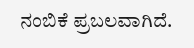ನಂಬಿಕೆ ಪ್ರಬಲವಾಗಿದೆ.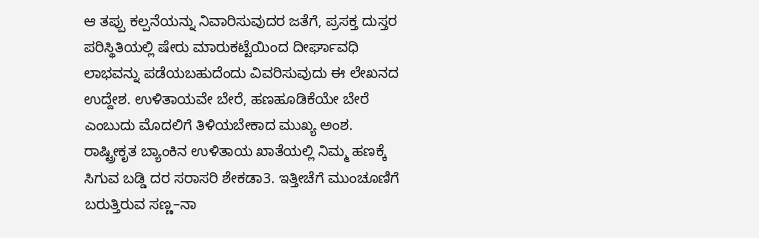ಆ ತಪ್ಪು ಕಲ್ಪನೆಯನ್ನು ನಿವಾರಿಸುವುದರ ಜತೆಗೆ, ಪ್ರಸಕ್ತ ದುಸ್ತರ ಪರಿಸ್ಥಿತಿಯಲ್ಲಿ ಷೇರು ಮಾರುಕಟ್ಟೆಯಿಂದ ದೀರ್ಘಾವಧಿ ಲಾಭವನ್ನು ಪಡೆಯಬಹುದೆಂದು ವಿವರಿಸುವುದು ಈ ಲೇಖನದ ಉದ್ದೇಶ. ಉಳಿತಾಯವೇ ಬೇರೆ, ಹಣಹೂಡಿಕೆಯೇ ಬೇರೆ ಎಂಬುದು ಮೊದಲಿಗೆ ತಿಳಿಯಬೇಕಾದ ಮುಖ್ಯ ಅಂಶ. ರಾಷ್ಟ್ರೀಕೃತ ಬ್ಯಾಂಕಿನ ಉಳಿತಾಯ ಖಾತೆಯಲ್ಲಿ ನಿಮ್ಮ ಹಣಕ್ಕೆ ಸಿಗುವ ಬಡ್ಡಿ ದರ ಸರಾಸರಿ ಶೇಕಡಾ3. ಇತ್ತೀಚೆಗೆ ಮುಂಚೂಣಿಗೆ ಬರುತ್ತಿರುವ ಸಣ್ಣ–ನಾ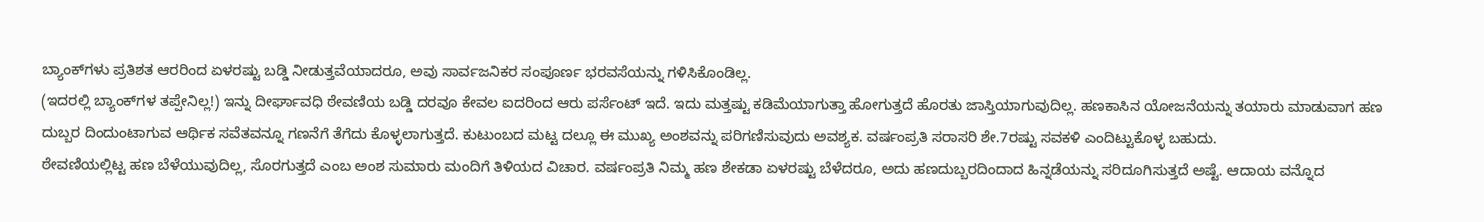ಬ್ಯಾಂಕ್‌ಗಳು ಪ್ರತಿಶತ ಆರರಿಂದ ಏಳರಷ್ಟು ಬಡ್ಡಿ ನೀಡುತ್ತವೆಯಾದರೂ, ಅವು ಸಾರ್ವಜನಿಕರ ಸಂಪೂರ್ಣ ಭರವಸೆಯನ್ನು ಗಳಿಸಿಕೊಂಡಿಲ್ಲ.
(ಇದರಲ್ಲಿ ಬ್ಯಾಂಕ್‌ಗಳ ತಪ್ಪೇನಿಲ್ಲ!) ಇನ್ನು ದೀರ್ಘಾವಧಿ ಠೇವಣಿಯ ಬಡ್ಡಿ ದರವೂ ಕೇವಲ ಐದರಿಂದ ಆರು ಪರ್ಸೆಂಟ್ ಇದೆ. ಇದು ಮತ್ತಷ್ಟು ಕಡಿಮೆಯಾಗುತ್ತಾ ಹೋಗುತ್ತದೆ ಹೊರತು ಜಾಸ್ತಿಯಾಗುವುದಿಲ್ಲ. ಹಣಕಾಸಿನ ಯೋಜನೆಯನ್ನು ತಯಾರು ಮಾಡುವಾಗ ಹಣ ದುಬ್ಬರ ದಿಂದುಂಟಾಗುವ ಆರ್ಥಿಕ ಸವೆತವನ್ನೂ ಗಣನೆಗೆ ತೆಗೆದು ಕೊಳ್ಳಲಾಗುತ್ತದೆ. ಕುಟುಂಬದ ಮಟ್ಟ ದಲ್ಲೂ ಈ ಮುಖ್ಯ ಅಂಶವನ್ನು ಪರಿಗಣಿಸುವುದು ಅವಶ್ಯಕ. ವರ್ಷಂಪ್ರತಿ ಸರಾಸರಿ ಶೇ.7ರಷ್ಟು ಸವಕಳಿ ಎಂದಿಟ್ಟುಕೊಳ್ಳ ಬಹುದು.
ಠೇವಣಿಯಲ್ಲಿಟ್ಟ ಹಣ ಬೆಳೆಯುವುದಿಲ್ಲ, ಸೊರಗುತ್ತದೆ ಎಂಬ ಅಂಶ ಸುಮಾರು ಮಂದಿಗೆ ತಿಳಿಯದ ವಿಚಾರ. ವರ್ಷಂಪ್ರತಿ ನಿಮ್ಮ ಹಣ ಶೇಕಡಾ ಏಳರಷ್ಟು ಬೆಳೆದರೂ, ಅದು ಹಣದುಬ್ಬರದಿಂದಾದ ಹಿನ್ನಡೆಯನ್ನು ಸರಿದೂಗಿಸುತ್ತದೆ ಅಷ್ಟೆ. ಆದಾಯ ವನ್ನೊದ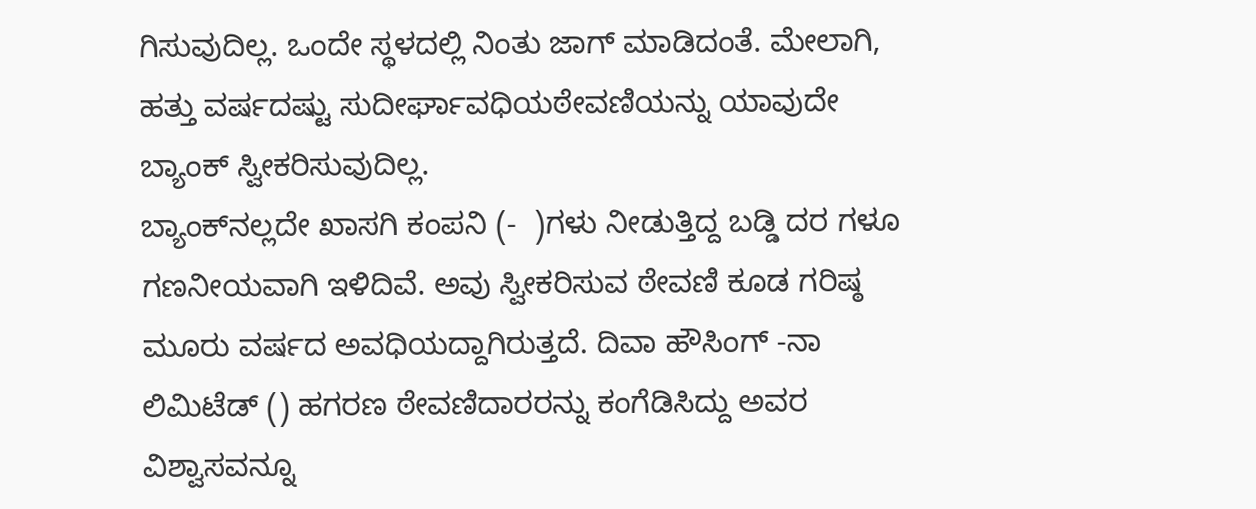ಗಿಸುವುದಿಲ್ಲ. ಒಂದೇ ಸ್ಥಳದಲ್ಲಿ ನಿಂತು ಜಾಗ್ ಮಾಡಿದಂತೆ. ಮೇಲಾಗಿ, ಹತ್ತು ವರ್ಷದಷ್ಟು ಸುದೀರ್ಘಾವಧಿಯಠೇವಣಿಯನ್ನು ಯಾವುದೇ ಬ್ಯಾಂಕ್ ಸ್ವೀಕರಿಸುವುದಿಲ್ಲ.
ಬ್ಯಾಂಕ್‌ನಲ್ಲದೇ ಖಾಸಗಿ ಕಂಪನಿ (-  )ಗಳು ನೀಡುತ್ತಿದ್ದ ಬಡ್ಡಿ ದರ ಗಳೂ ಗಣನೀಯವಾಗಿ ಇಳಿದಿವೆ. ಅವು ಸ್ವೀಕರಿಸುವ ಠೇವಣಿ ಕೂಡ ಗರಿಷ್ಠ ಮೂರು ವರ್ಷದ ಅವಧಿಯದ್ದಾಗಿರುತ್ತದೆ. ದಿವಾ ಹೌಸಿಂಗ್ -ನಾ ಲಿಮಿಟೆಡ್ () ಹಗರಣ ಠೇವಣಿದಾರರನ್ನು ಕಂಗೆಡಿಸಿದ್ದು ಅವರ ವಿಶ್ವಾಸವನ್ನೂ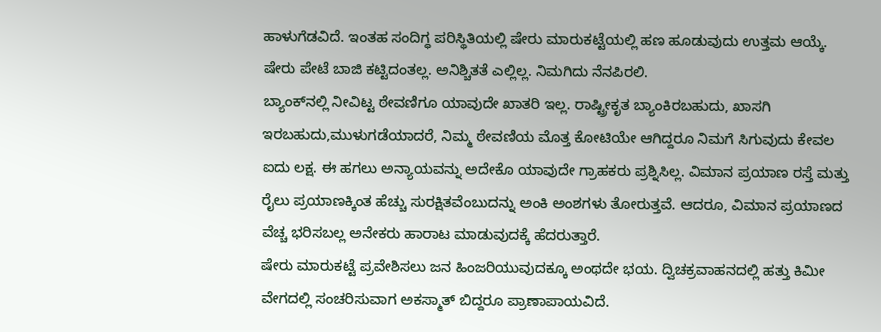ಹಾಳುಗೆಡವಿದೆ. ಇಂತಹ ಸಂದಿಗ್ಧ ಪರಿಸ್ಥಿತಿಯಲ್ಲಿ ಷೇರು ಮಾರುಕಟ್ಟೆಯಲ್ಲಿ ಹಣ ಹೂಡುವುದು ಉತ್ತಮ ಆಯ್ಕೆ. ಷೇರು ಪೇಟೆ ಬಾಜಿ ಕಟ್ಟಿದಂತಲ್ಲ. ಅನಿಶ್ಚಿತತೆ ಎಲ್ಲಿಲ್ಲ. ನಿಮಗಿದು ನೆನಪಿರಲಿ.
ಬ್ಯಾಂಕ್‌ನಲ್ಲಿ ನೀವಿಟ್ಟ ಠೇವಣಿಗೂ ಯಾವುದೇ ಖಾತರಿ ಇಲ್ಲ. ರಾಷ್ಟ್ರೀಕೃತ ಬ್ಯಾಂಕಿರಬಹುದು, ಖಾಸಗಿ ಇರಬಹುದು,ಮುಳುಗಡೆಯಾದರೆ, ನಿಮ್ಮ ಠೇವಣಿಯ ಮೊತ್ತ ಕೋಟಿಯೇ ಆಗಿದ್ದರೂ ನಿಮಗೆ ಸಿಗುವುದು ಕೇವಲ ಐದು ಲಕ್ಷ. ಈ ಹಗಲು ಅನ್ಯಾಯವನ್ನು ಅದೇಕೊ ಯಾವುದೇ ಗ್ರಾಹಕರು ಪ್ರಶ್ನಿಸಿಲ್ಲ. ವಿಮಾನ ಪ್ರಯಾಣ ರಸ್ತೆ ಮತ್ತು ರೈಲು ಪ್ರಯಾಣಕ್ಕಿಂತ ಹೆಚ್ಚು ಸುರಕ್ಷಿತವೆಂಬುದನ್ನು ಅಂಕಿ ಅಂಶಗಳು ತೋರುತ್ತವೆ. ಆದರೂ, ವಿಮಾನ ಪ್ರಯಾಣದ ವೆಚ್ಚ ಭರಿಸಬಲ್ಲ ಅನೇಕರು ಹಾರಾಟ ಮಾಡುವುದಕ್ಕೆ ಹೆದರುತ್ತಾರೆ.
ಷೇರು ಮಾರುಕಟ್ಟೆ ಪ್ರವೇಶಿಸಲು ಜನ ಹಿಂಜರಿಯುವುದಕ್ಕೂ ಅಂಥದೇ ಭಯ. ದ್ವಿಚಕ್ರವಾಹನದಲ್ಲಿ ಹತ್ತು ಕಿಮೀ ವೇಗದಲ್ಲಿ ಸಂಚರಿಸುವಾಗ ಅಕಸ್ಮಾತ್ ಬಿದ್ದರೂ ಪ್ರಾಣಾಪಾಯವಿದೆ.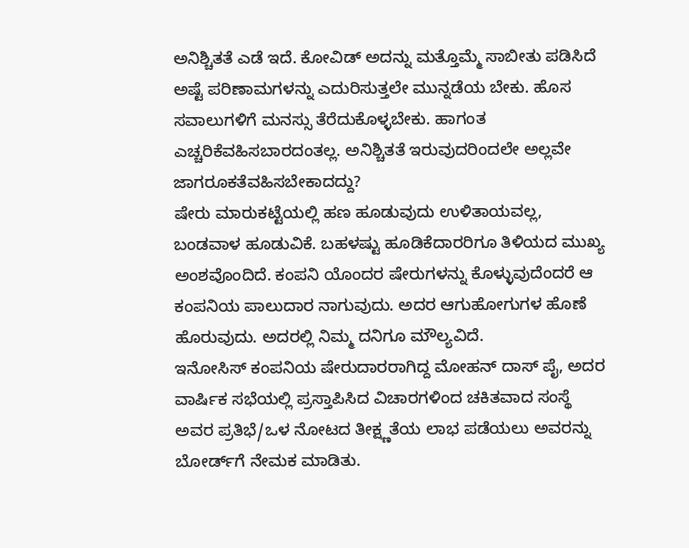ಅನಿಶ್ಚಿತತೆ ಎಡೆ ಇದೆ. ಕೋವಿಡ್ ಅದನ್ನು ಮತ್ತೊಮ್ಮೆ ಸಾಬೀತು ಪಡಿಸಿದೆ ಅಷ್ಟೆ ಪರಿಣಾಮಗಳನ್ನು ಎದುರಿಸುತ್ತಲೇ ಮುನ್ನಡೆಯ ಬೇಕು. ಹೊಸ ಸವಾಲುಗಳಿಗೆ ಮನಸ್ಸು ತೆರೆದುಕೊಳ್ಳಬೇಕು. ಹಾಗಂತ ಎಚ್ಚರಿಕೆವಹಿಸಬಾರದಂತಲ್ಲ. ಅನಿಶ್ಚಿತತೆ ಇರುವುದರಿಂದಲೇ ಅಲ್ಲವೇ ಜಾಗರೂಕತೆವಹಿಸಬೇಕಾದದ್ದು?
ಷೇರು ಮಾರುಕಟ್ಟೆಯಲ್ಲಿ ಹಣ ಹೂಡುವುದು ಉಳಿತಾಯವಲ್ಲ, ಬಂಡವಾಳ ಹೂಡುವಿಕೆ. ಬಹಳಷ್ಟು ಹೂಡಿಕೆದಾರರಿಗೂ ತಿಳಿಯದ ಮುಖ್ಯ ಅಂಶವೊಂದಿದೆ. ಕಂಪನಿ ಯೊಂದರ ಷೇರುಗಳನ್ನು ಕೊಳ್ಳುವುದೆಂದರೆ ಆ ಕಂಪನಿಯ ಪಾಲುದಾರ ನಾಗುವುದು. ಅದರ ಆಗುಹೋಗುಗಳ ಹೊಣೆ ಹೊರುವುದು. ಅದರಲ್ಲಿ ನಿಮ್ಮ ದನಿಗೂ ಮೌಲ್ಯವಿದೆ.
ಇನೋಸಿಸ್ ಕಂಪನಿಯ ಷೇರುದಾರರಾಗಿದ್ದ ಮೋಹನ್ ದಾಸ್ ಪೈ, ಅದರ ವಾರ್ಷಿಕ ಸಭೆಯಲ್ಲಿ ಪ್ರಸ್ತಾಪಿಸಿದ ವಿಚಾರಗಳಿಂದ ಚಕಿತವಾದ ಸಂಸ್ಥೆ ಅವರ ಪ್ರತಿಭೆ/ಒಳ ನೋಟದ ತೀಕ್ಷ್ಣತೆಯ ಲಾಭ ಪಡೆಯಲು ಅವರನ್ನು ಬೋರ್ಡ್‌ಗೆ ನೇಮಕ ಮಾಡಿತು.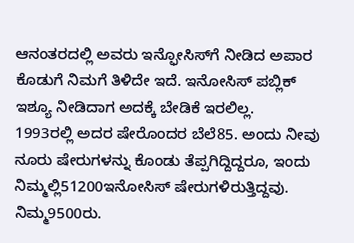ಆನಂತರದಲ್ಲಿ ಅವರು ಇನ್ಫೋಸಿಸ್‌ಗೆ ನೀಡಿದ ಅಪಾರ ಕೊಡುಗೆ ನಿಮಗೆ ತಿಳಿದೇ ಇದೆ. ಇನೋಸಿಸ್ ಪಬ್ಲಿಕ್ ಇಶ್ಯೂ ನೀಡಿದಾಗ ಅದಕ್ಕೆ ಬೇಡಿಕೆ ಇರಲಿಲ್ಲ.
1993ರಲ್ಲಿ ಅದರ ಷೇರೊಂದರ ಬೆಲೆ85. ಅಂದು ನೀವು ನೂರು ಷೇರುಗಳನ್ನು ಕೊಂಡು ತೆಪ್ಪಗಿದ್ದಿದ್ದರೂ, ಇಂದು ನಿಮ್ಮಲ್ಲಿ51200ಇನೋಸಿಸ್ ಷೇರುಗಳಿರುತ್ತಿದ್ದವು. ನಿಮ್ಮ9500ರು.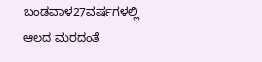ಬಂಡವಾಳ27ವರ್ಷಗಳಲ್ಲಿ ಆಲದ ಮರದಂತೆ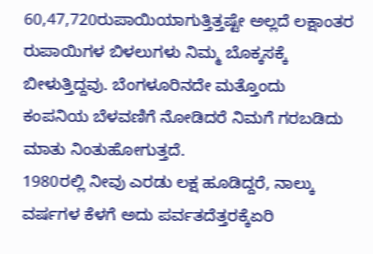60,47,720ರುಪಾಯಿಯಾಗುತ್ತಿತ್ತಷ್ಟೇ ಅಲ್ಲದೆ ಲಕ್ಷಾಂತರ ರುಪಾಯಿಗಳ ಬಿಳಲುಗಳು ನಿಮ್ಮ ಬೊಕ್ಕಸಕ್ಕೆ ಬೀಳುತ್ತಿದ್ದವು. ಬೆಂಗಳೂರಿನದೇ ಮತ್ತೊಂದು ಕಂಪನಿಯ ಬೆಳವಣಿಗೆ ನೋಡಿದರೆ ನಿಮಗೆ ಗರಬಡಿದು ಮಾತು ನಿಂತುಹೋಗುತ್ತದೆ.
1980ರಲ್ಲಿ ನೀವು ಎರಡು ಲಕ್ಷ ಹೂಡಿದ್ದರೆ, ನಾಲ್ಕು ವರ್ಷಗಳ ಕೆಳಗೆ ಅದು ಪರ್ವತದೆತ್ತರಕ್ಕೆಏರಿ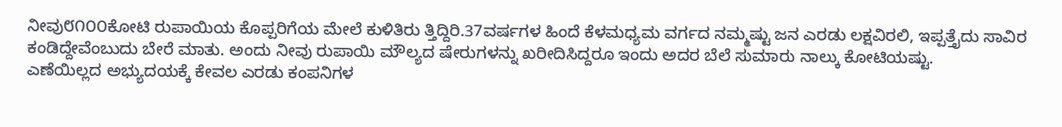ನೀವು೮೧೦೦ಕೋಟಿ ರುಪಾಯಿಯ ಕೊಪ್ಪರಿಗೆಯ ಮೇಲೆ ಕುಳಿತಿರು ತ್ತಿದ್ದಿರಿ.37ವರ್ಷಗಳ ಹಿಂದೆ ಕೆಳಮಧ್ಯಮ ವರ್ಗದ ನಮ್ಮಷ್ಟು ಜನ ಎರಡು ಲಕ್ಷವಿರಲಿ, ಇಪ್ಪತ್ತೈದು ಸಾವಿರ ಕಂಡಿದ್ದೇವೆಂಬುದು ಬೇರೆ ಮಾತು. ಅಂದು ನೀವು ರುಪಾಯಿ ಮೌಲ್ಯದ ಷೇರುಗಳನ್ನು ಖರೀದಿಸಿದ್ದರೂ ಇಂದು ಅದರ ಬೆಲೆ ಸುಮಾರು ನಾಲ್ಕು ಕೋಟಿಯಷ್ಟು.
ಎಣೆಯಿಲ್ಲದ ಅಭ್ಯುದಯಕ್ಕೆ ಕೇವಲ ಎರಡು ಕಂಪನಿಗಳ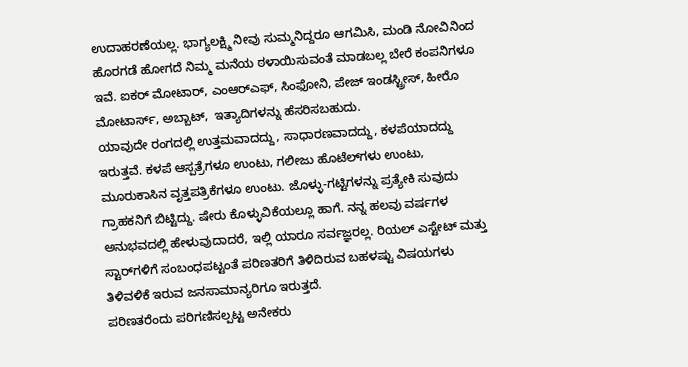ಉದಾಹರಣೆಯಲ್ಲ. ಭಾಗ್ಯಲಕ್ಷ್ಮಿ ನೀವು ಸುಮ್ಮನಿದ್ದರೂ ಆಗಮಿಸಿ, ಮಂಡಿ ನೋವಿನಿಂದ ಹೊರಗಡೆ ಹೋಗದೆ ನಿಮ್ಮ ಮನೆಯ ಠಳಾಯಿಸುವಂತೆ ಮಾಡಬಲ್ಲ ಬೇರೆ ಕಂಪನಿಗಳೂ ಇವೆ. ಐಕರ್ ಮೋಟಾರ್, ಎಂಆರ್‌ಎಫ್, ಸಿಂಫೋನಿ, ಪೇಜ್ ಇಂಡಸ್ಟ್ರೀಸ್, ಹೀರೊ ಮೋಟಾರ್ಸ್, ಅಬ್ಬಾಟ್,  ಇತ್ಯಾದಿಗಳನ್ನು ಹೆಸರಿಸಬಹುದು.
ಯಾವುದೇ ರಂಗದಲ್ಲಿ ಉತ್ತಮವಾದದ್ದು, ಸಾಧಾರಣವಾದದ್ದು, ಕಳಪೆಯಾದದ್ದು ಇರುತ್ತವೆ. ಕಳಪೆ ಆಸ್ಪತ್ರೆಗಳೂ ಉಂಟು, ಗಲೀಜು ಹೊಟೆಲ್‌ಗಳು ಉಂಟು, ಮೂರುಕಾಸಿನ ವೃತ್ತಪತ್ರಿಕೆಗಳೂ ಉಂಟು. ಜೊಳ್ಳು-ಗಟ್ಟಿಗಳನ್ನು ಪ್ರತ್ಯೇಕಿ ಸುವುದು ಗ್ರಾಹಕನಿಗೆ ಬಿಟ್ಟಿದ್ದು. ಷೇರು ಕೊಳ್ಳುವಿಕೆಯಲ್ಲೂ ಹಾಗೆ. ನನ್ನ ಹಲವು ವರ್ಷಗಳ ಅನುಭವದಲ್ಲಿ ಹೇಳುವುದಾದರೆ, ಇಲ್ಲಿ ಯಾರೂ ಸರ್ವಜ್ಞರಲ್ಲ. ರಿಯಲ್ ಎಸ್ಟೇಟ್ ಮತ್ತು ಸ್ಟಾರ್‌ಗಳಿಗೆ ಸಂಬಂಧಪಟ್ಟಂತೆ ಪರಿಣತರಿಗೆ ತಿಳಿದಿರುವ ಬಹಳಷ್ಟು ವಿಷಯಗಳು ತಿಳಿವಳಿಕೆ ಇರುವ ಜನಸಾಮಾನ್ಯರಿಗೂ ಇರುತ್ತದೆ.
ಪರಿಣತರೆಂದು ಪರಿಗಣಿಸಲ್ಪಟ್ಟ ಅನೇಕರು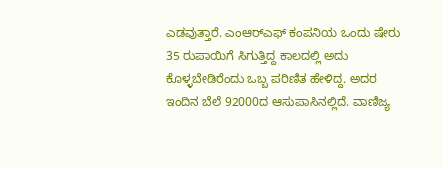ಎಡವುತ್ತಾರೆ. ಎಂಆರ್‌ಎಫ್ ಕಂಪನಿಯ ಒಂದು ಷೇರು 35 ರುಪಾಯಿಗೆ ಸಿಗುತ್ತಿದ್ದ ಕಾಲದಲ್ಲಿ ಅದು ಕೊಳ್ಳಬೇಡಿರೆಂದು ಒಬ್ಬ ಪರಿಣಿತ ಹೇಳಿದ್ದ. ಅದರ ಇಂದಿನ ಬೆಲೆ 92000ದ ಆಸುಪಾಸಿನಲ್ಲಿದೆ. ವಾಣಿಜ್ಯ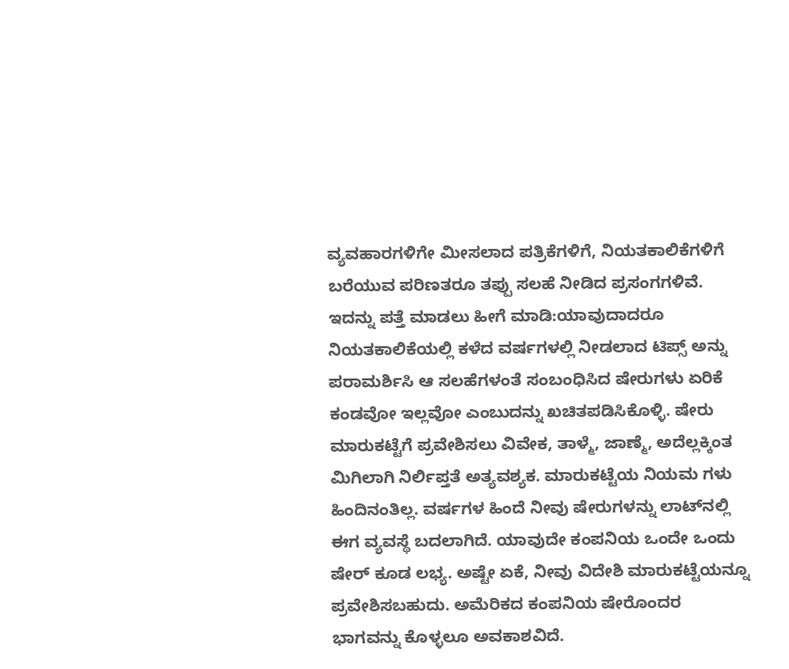ವ್ಯವಹಾರಗಳಿಗೇ ಮೀಸಲಾದ ಪತ್ರಿಕೆಗಳಿಗೆ, ನಿಯತಕಾಲಿಕೆಗಳಿಗೆ ಬರೆಯುವ ಪರಿಣತರೂ ತಪ್ಪು ಸಲಹೆ ನೀಡಿದ ಪ್ರಸಂಗಗಳಿವೆ.
ಇದನ್ನು ಪತ್ತೆ ಮಾಡಲು ಹೀಗೆ ಮಾಡಿ:ಯಾವುದಾದರೂ ನಿಯತಕಾಲಿಕೆಯಲ್ಲಿ ಕಳೆದ ವರ್ಷಗಳಲ್ಲಿ ನೀಡಲಾದ ಟಿಪ್ಸ್ ಅನ್ನು ಪರಾಮರ್ಶಿಸಿ ಆ ಸಲಹೆಗಳಂತೆ ಸಂಬಂಧಿಸಿದ ಷೇರುಗಳು ಏರಿಕೆ ಕಂಡವೋ ಇಲ್ಲವೋ ಎಂಬುದನ್ನು ಖಚಿತಪಡಿಸಿಕೊಳ್ಳಿ. ಷೇರು ಮಾರುಕಟ್ಟೆಗೆ ಪ್ರವೇಶಿಸಲು ವಿವೇಕ, ತಾಳ್ಮೆ, ಜಾಣ್ಮೆ, ಅದೆಲ್ಲಕ್ಕಿಂತ ಮಿಗಿಲಾಗಿ ನಿರ್ಲಿಪ್ತತೆ ಅತ್ಯವಶ್ಯಕ. ಮಾರುಕಟ್ಟೆಯ ನಿಯಮ ಗಳು ಹಿಂದಿನಂತಿಲ್ಲ. ವರ್ಷಗಳ ಹಿಂದೆ ನೀವು ಷೇರುಗಳನ್ನು ಲಾಟ್‌ನಲ್ಲಿ ಈಗ ವ್ಯವಸ್ಥೆ ಬದಲಾಗಿದೆ. ಯಾವುದೇ ಕಂಪನಿಯ ಒಂದೇ ಒಂದು ಷೇರ್ ಕೂಡ ಲಭ್ಯ. ಅಷ್ಟೇ ಏಕೆ, ನೀವು ವಿದೇಶಿ ಮಾರುಕಟ್ಟೆಯನ್ನೂ ಪ್ರವೇಶಿಸಬಹುದು. ಅಮೆರಿಕದ ಕಂಪನಿಯ ಷೇರೊಂದರ ಭಾಗವನ್ನು ಕೊಳ್ಳಲೂ ಅವಕಾಶವಿದೆ.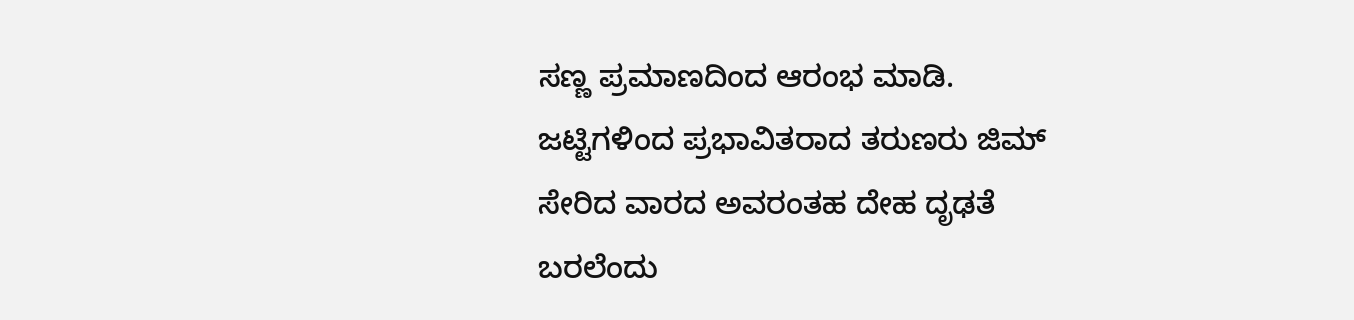ಸಣ್ಣ ಪ್ರಮಾಣದಿಂದ ಆರಂಭ ಮಾಡಿ. ಜಟ್ಟಿಗಳಿಂದ ಪ್ರಭಾವಿತರಾದ ತರುಣರು ಜಿಮ್ ಸೇರಿದ ವಾರದ ಅವರಂತಹ ದೇಹ ದೃಢತೆ ಬರಲೆಂದು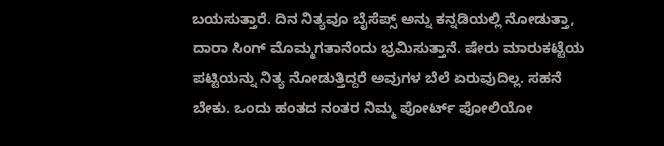ಬಯಸುತ್ತಾರೆ. ದಿನ ನಿತ್ಯವೂ ಬೈಸೆಪ್ಸ್ ಅನ್ನು ಕನ್ನಡಿಯಲ್ಲಿ ನೋಡುತ್ತಾ, ದಾರಾ ಸಿಂಗ್ ಮೊಮ್ಮಗತಾನೆಂದು ಭ್ರಮಿಸುತ್ತಾನೆ. ಷೇರು ಮಾರುಕಟ್ಟೆಯ ಪಟ್ಟಿಯನ್ನು ನಿತ್ಯ ನೋಡುತ್ತಿದ್ದರೆ ಅವುಗಳ ಬೆಲೆ ಏರುವುದಿಲ್ಲ. ಸಹನೆ ಬೇಕು. ಒಂದು ಹಂತದ ನಂತರ ನಿಮ್ಮ ಪೋರ್ಟ್ ಪೋಲಿಯೋ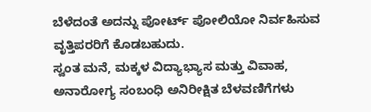ಬೆಳೆದಂತೆ ಅದನ್ನು ಪೋರ್ಟ್ ಪೋಲಿಯೋ ನಿರ್ವಹಿಸುವ ವೃತ್ತಿಪರರಿಗೆ ಕೊಡಬಹುದು.
ಸ್ವಂತ ಮನೆ, ಮಕ್ಕಳ ವಿದ್ಯಾಭ್ಯಾಸ ಮತ್ತು ವಿವಾಹ, ಅನಾರೋಗ್ಯ ಸಂಬಂಧಿ ಅನಿರೀಕ್ಷಿತ ಬೆಳವಣಿಗೆಗಳು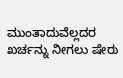ಮುಂತಾದುವೆಲ್ಲದರ ಖರ್ಚನ್ನು ನೀಗಲು ಷೇರು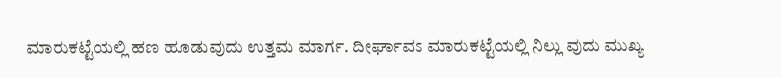ಮಾರುಕಟ್ಟೆಯಲ್ಲಿ ಹಣ ಹೂಡುವುದು ಉತ್ತಮ ಮಾರ್ಗ. ದೀರ್ಘಾವಽ ಮಾರುಕಟ್ಟೆಯಲ್ಲಿ ನಿಲ್ಲು ವುದು ಮುಖ್ಯ